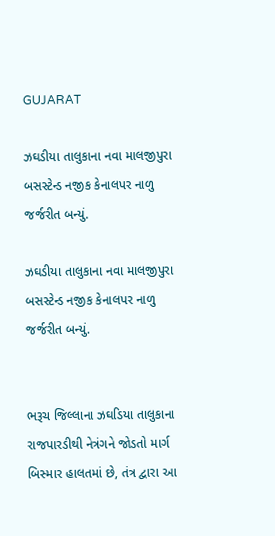GUJARAT

ઝઘડીયા તાલુકાના નવા માલજીપુરા બસસ્ટેન્ડ નજીક કેનાલપર નાળુ જર્જરીત બન્યું.

ઝઘડીયા તાલુકાના નવા માલજીપુરા બસસ્ટેન્ડ નજીક કેનાલપર નાળુ જર્જરીત બન્યું.


ભરૂચ જિલ્લાના ઝઘડિયા તાલુકાના રાજપારડીથી નેત્રંગને જોડતો માર્ગ બિસ્માર હાલતમાં છે, તંત્ર દ્વારા આ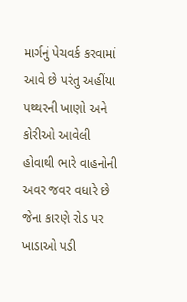માર્ગનું પેચવર્ક કરવામાં આવે છે પરંતુ અહીંયા પથ્થરની ખાણો અને કોરીઓ આવેલી હોવાથી ભારે વાહનોની અવર જવર વધારે છે જેના કારણે રોડ પર ખાડાઓ પડી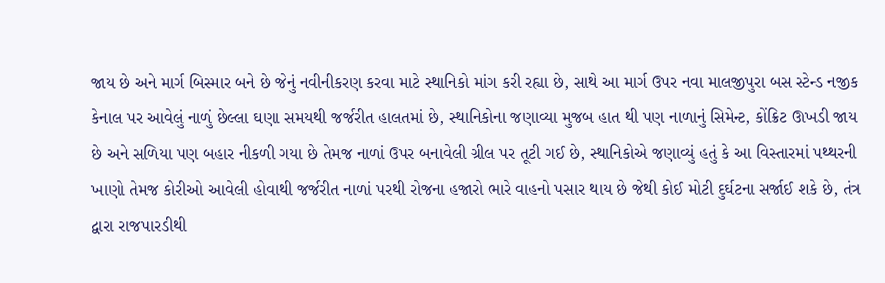જાય છે અને માર્ગ બિસ્માર બને છે જેનું નવીનીકરણ કરવા માટે સ્થાનિકો માંગ કરી રહ્યા છે, સાથે આ માર્ગ ઉપર નવા માલજીપુરા બસ સ્ટેન્ડ નજીક કેનાલ પર આવેલું નાળું છેલ્લા ઘણા સમયથી જર્જરીત હાલતમાં છે, સ્થાનિકોના જણાવ્યા મુજબ હાત થી પણ નાળાનું સિમેન્ટ, કોંક્રિટ ઊખડી જાય છે અને સળિયા પણ બહાર નીકળી ગયા છે તેમજ નાળાં ઉપર બનાવેલી ગ્રીલ પર તૂટી ગઈ છે, સ્થાનિકોએ જણાવ્યું હતું કે આ વિસ્તારમાં પથ્થરની ખાણો તેમજ કોરીઓ આવેલી હોવાથી જર્જરીત નાળાં પરથી રોજના હજારો ભારે વાહનો પસાર થાય છે જેથી કોઈ મોટી દુર્ઘટના સર્જાઈ શકે છે, તંત્ર દ્વારા રાજપારડીથી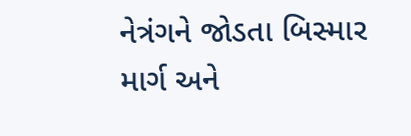નેત્રંગને જોડતા બિસ્માર માર્ગ અને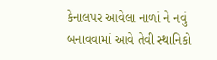કેનાલપર આવેલા નાળાં ને નવું બનાવવામાં આવે તેવી સ્થાનિકો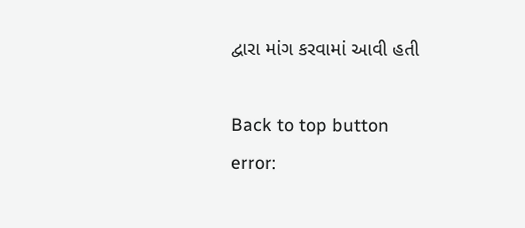દ્વારા માંગ કરવામાં આવી હતી

Back to top button
error: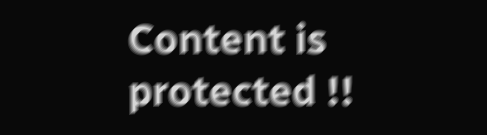Content is protected !!